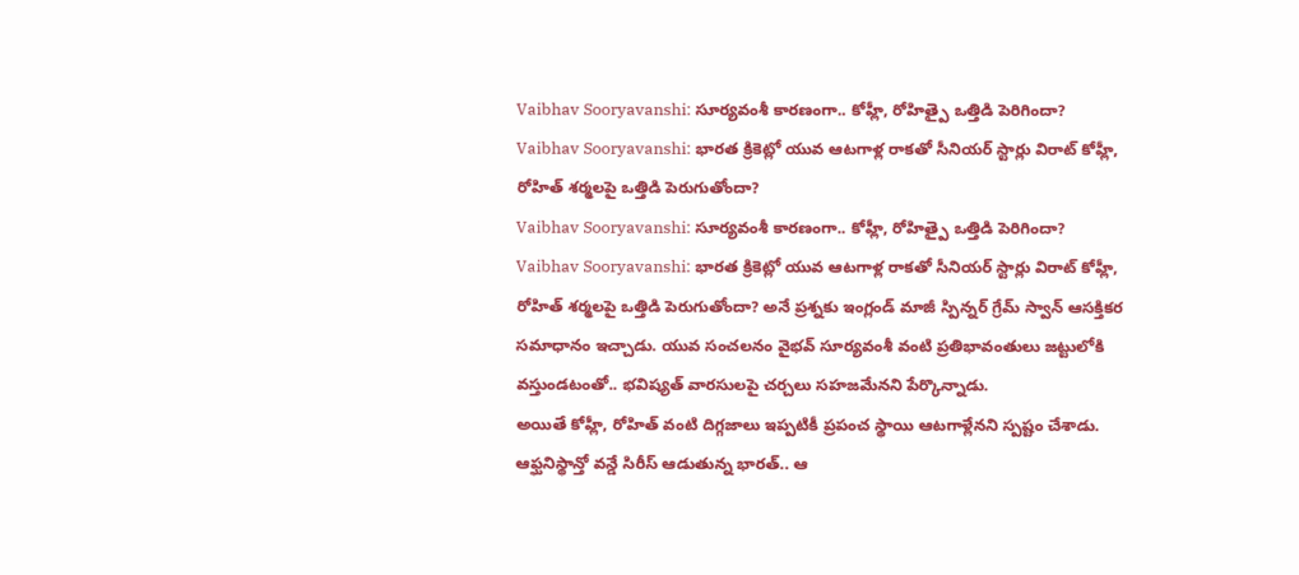Vaibhav Sooryavanshi: సూర్యవంశీ కారణంగా.. కోహ్లీ, రోహిత్పై ఒత్తిడి పెరిగిందా?
Vaibhav Sooryavanshi: భారత క్రికెట్లో యువ ఆటగాళ్ల రాకతో సీనియర్ స్టార్లు విరాట్ కోహ్లీ, రోహిత్ శర్మలపై ఒత్తిడి పెరుగుతోందా?
Vaibhav Sooryavanshi: సూర్యవంశీ కారణంగా.. కోహ్లీ, రోహిత్పై ఒత్తిడి పెరిగిందా?
Vaibhav Sooryavanshi: భారత క్రికెట్లో యువ ఆటగాళ్ల రాకతో సీనియర్ స్టార్లు విరాట్ కోహ్లీ, రోహిత్ శర్మలపై ఒత్తిడి పెరుగుతోందా? అనే ప్రశ్నకు ఇంగ్లండ్ మాజీ స్పిన్నర్ గ్రేమ్ స్వాన్ ఆసక్తికర సమాధానం ఇచ్చాడు. యువ సంచలనం వైభవ్ సూర్యవంశీ వంటి ప్రతిభావంతులు జట్టులోకి వస్తుండటంతో.. భవిష్యత్ వారసులపై చర్చలు సహజమేనని పేర్కొన్నాడు.
అయితే కోహ్లీ, రోహిత్ వంటి దిగ్గజాలు ఇప్పటికీ ప్రపంచ స్థాయి ఆటగాళ్లేనని స్పష్టం చేశాడు. ఆఫ్ఘనిస్థాన్తో వన్డే సిరీస్ ఆడుతున్న భారత్.. ఆ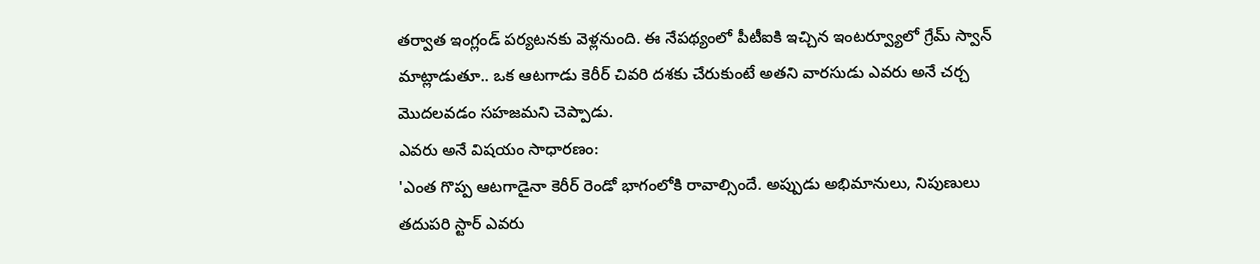తర్వాత ఇంగ్లండ్ పర్యటనకు వెళ్లనుంది. ఈ నేపథ్యంలో పీటీఐకి ఇచ్చిన ఇంటర్వ్యూలో గ్రేమ్ స్వాన్ మాట్లాడుతూ.. ఒక ఆటగాడు కెరీర్ చివరి దశకు చేరుకుంటే అతని వారసుడు ఎవరు అనే చర్చ మొదలవడం సహజమని చెప్పాడు.
ఎవరు అనే విషయం సాధారణం:
'ఎంత గొప్ప ఆటగాడైనా కెరీర్ రెండో భాగంలోకి రావాల్సిందే. అప్పుడు అభిమానులు, నిపుణులు తదుపరి స్టార్ ఎవరు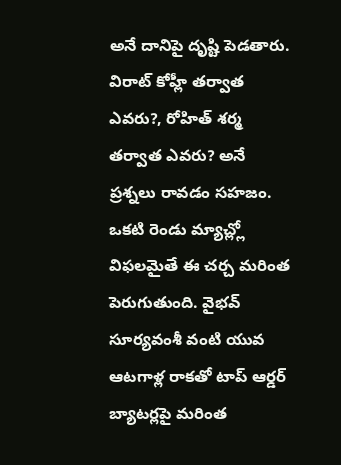అనే దానిపై దృష్టి పెడతారు. విరాట్ కోహ్లీ తర్వాత ఎవరు?, రోహిత్ శర్మ తర్వాత ఎవరు? అనే ప్రశ్నలు రావడం సహజం. ఒకటి రెండు మ్యాచ్ల్లో విఫలమైతే ఈ చర్చ మరింత పెరుగుతుంది. వైభవ్ సూర్యవంశీ వంటి యువ ఆటగాళ్ల రాకతో టాప్ ఆర్డర్ బ్యాటర్లపై మరింత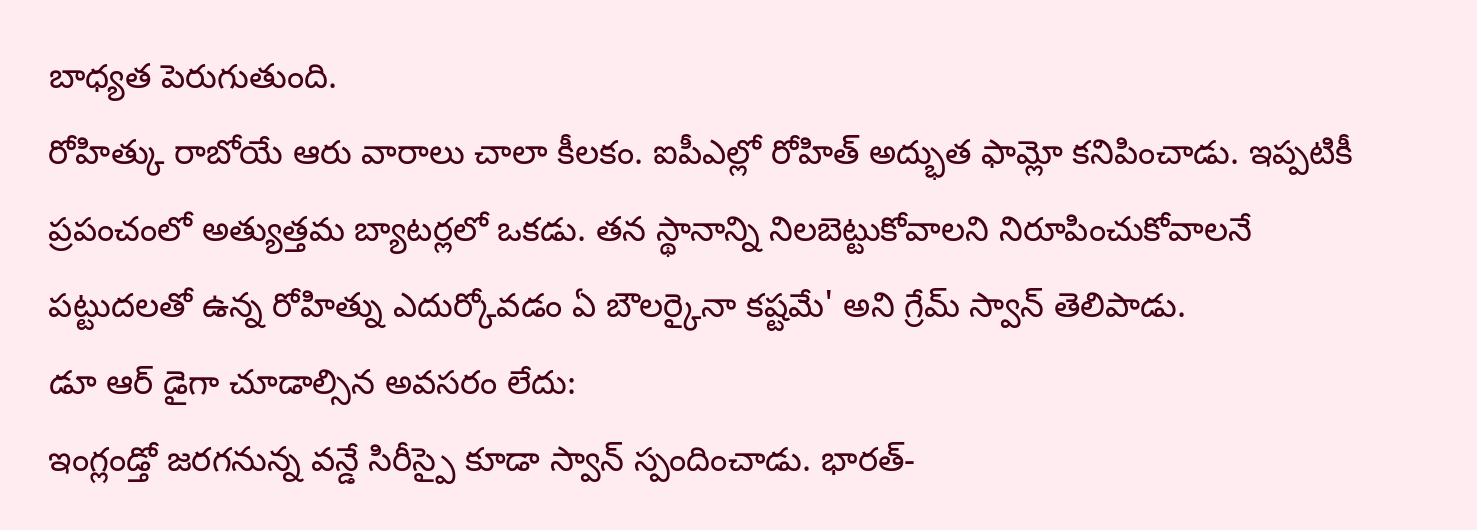బాధ్యత పెరుగుతుంది.
రోహిత్కు రాబోయే ఆరు వారాలు చాలా కీలకం. ఐపీఎల్లో రోహిత్ అద్భుత ఫామ్లో కనిపించాడు. ఇప్పటికీ ప్రపంచంలో అత్యుత్తమ బ్యాటర్లలో ఒకడు. తన స్థానాన్ని నిలబెట్టుకోవాలని నిరూపించుకోవాలనే పట్టుదలతో ఉన్న రోహిత్ను ఎదుర్కోవడం ఏ బౌలర్కైనా కష్టమే' అని గ్రేమ్ స్వాన్ తెలిపాడు.
డూ ఆర్ డైగా చూడాల్సిన అవసరం లేదు:
ఇంగ్లండ్తో జరగనున్న వన్డే సిరీస్పై కూడా స్వాన్ స్పందించాడు. భారత్-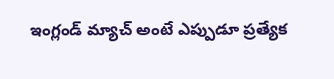ఇంగ్లండ్ మ్యాచ్ అంటే ఎప్పుడూ ప్రత్యేక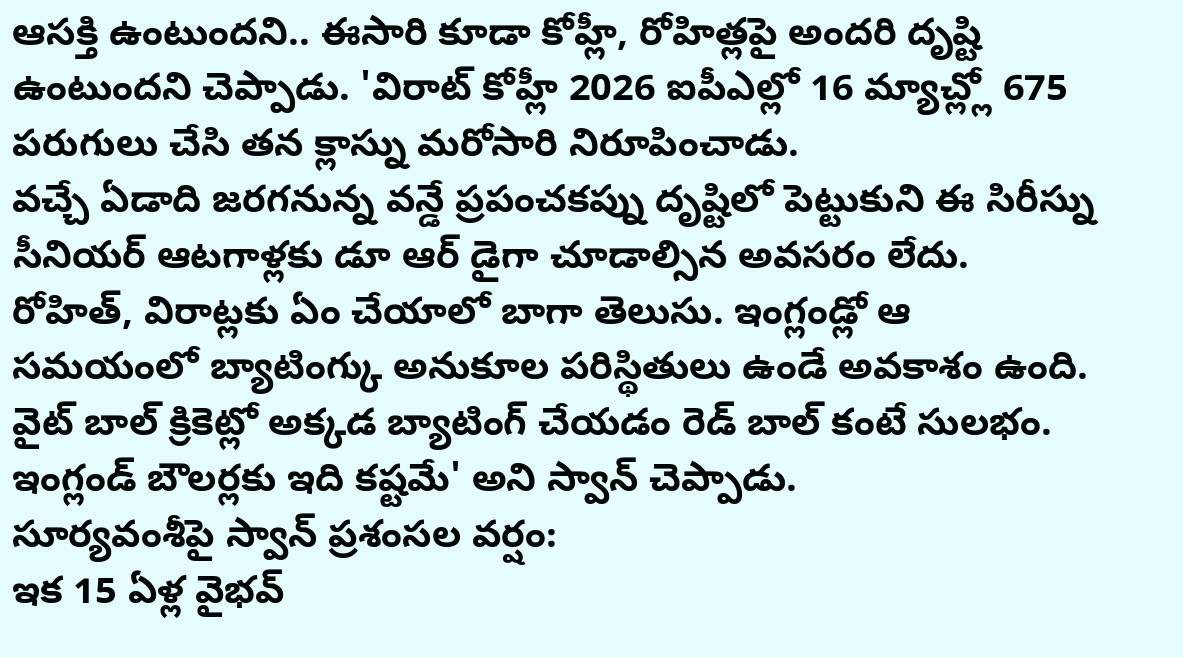ఆసక్తి ఉంటుందని.. ఈసారి కూడా కోహ్లీ, రోహిత్లపై అందరి దృష్టి ఉంటుందని చెప్పాడు. 'విరాట్ కోహ్లీ 2026 ఐపీఎల్లో 16 మ్యాచ్ల్లో 675 పరుగులు చేసి తన క్లాస్ను మరోసారి నిరూపించాడు.
వచ్చే ఏడాది జరగనున్న వన్డే ప్రపంచకప్ను దృష్టిలో పెట్టుకుని ఈ సిరీస్ను సీనియర్ ఆటగాళ్లకు డూ ఆర్ డైగా చూడాల్సిన అవసరం లేదు. రోహిత్, విరాట్లకు ఏం చేయాలో బాగా తెలుసు. ఇంగ్లండ్లో ఆ సమయంలో బ్యాటింగ్కు అనుకూల పరిస్థితులు ఉండే అవకాశం ఉంది. వైట్ బాల్ క్రికెట్లో అక్కడ బ్యాటింగ్ చేయడం రెడ్ బాల్ కంటే సులభం. ఇంగ్లండ్ బౌలర్లకు ఇది కష్టమే' అని స్వాన్ చెప్పాడు.
సూర్యవంశీపై స్వాన్ ప్రశంసల వర్షం:
ఇక 15 ఏళ్ల వైభవ్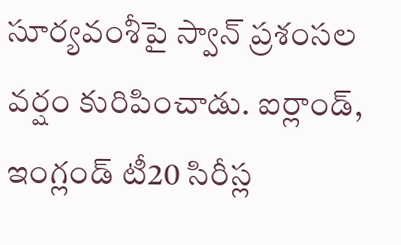సూర్యవంశీపై స్వాన్ ప్రశంసల వర్షం కురిపించాడు. ఐర్లాండ్, ఇంగ్లండ్ టీ20 సిరీస్ల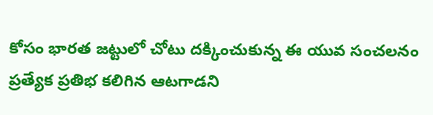కోసం భారత జట్టులో చోటు దక్కించుకున్న ఈ యువ సంచలనం ప్రత్యేక ప్రతిభ కలిగిన ఆటగాడని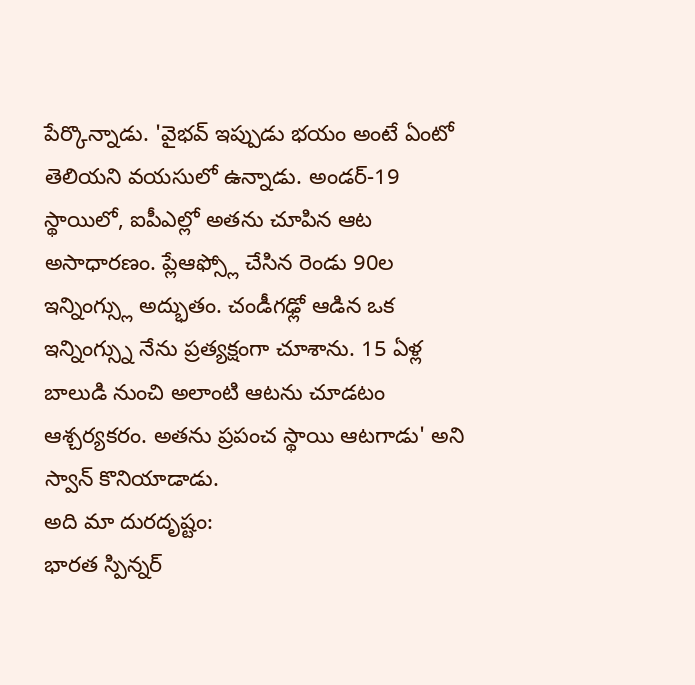పేర్కొన్నాడు. 'వైభవ్ ఇప్పుడు భయం అంటే ఏంటో తెలియని వయసులో ఉన్నాడు. అండర్-19 స్థాయిలో, ఐపీఎల్లో అతను చూపిన ఆట అసాధారణం. ప్లేఆఫ్స్లో చేసిన రెండు 90ల ఇన్నింగ్స్లు అద్భుతం. చండీగఢ్లో ఆడిన ఒక ఇన్నింగ్స్ను నేను ప్రత్యక్షంగా చూశాను. 15 ఏళ్ల బాలుడి నుంచి అలాంటి ఆటను చూడటం ఆశ్చర్యకరం. అతను ప్రపంచ స్థాయి ఆటగాడు' అని స్వాన్ కొనియాడాడు.
అది మా దురదృష్టం:
భారత స్పిన్నర్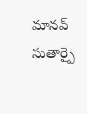మానవ్ సుతార్పై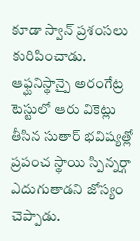కూడా స్వాన్ ప్రశంసలు కురిపించాడు. ఆఫ్ఘనిస్థాన్పై అరంగేట్ర టెస్టులో ఆరు వికెట్లు తీసిన సుతార్ భవిష్యత్లో ప్రపంచ స్థాయి స్పిన్నర్గా ఎదుగుతాడని జోస్యం చెప్పాడు.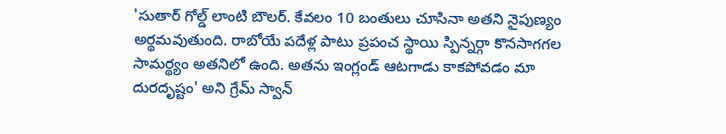'సుతార్ గోల్డ్ లాంటి బౌలర్. కేవలం 10 బంతులు చూసినా అతని నైపుణ్యం అర్థమవుతుంది. రాబోయే పదేళ్ల పాటు ప్రపంచ స్థాయి స్పిన్నర్గా కొనసాగగల సామర్థ్యం అతనిలో ఉంది. అతను ఇంగ్లండ్ ఆటగాడు కాకపోవడం మా దురదృష్టం' అని గ్రేమ్ స్వాన్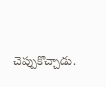చెప్పుకొచ్చాడు.